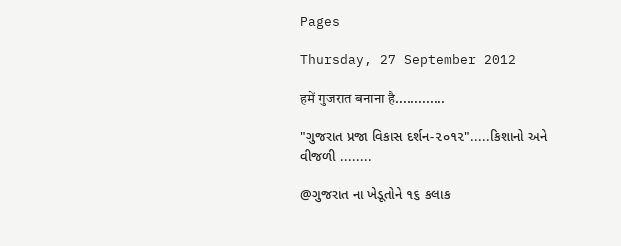Pages

Thursday, 27 September 2012

हमें गुजरात बनाना है.............

"ગુજરાત પ્રજા વિકાસ દર્શન-૨૦૧૨".....કિશાનો અને વીજળી ........

@ગુજરાત ના ખેડૂતોને ૧૬ કલાક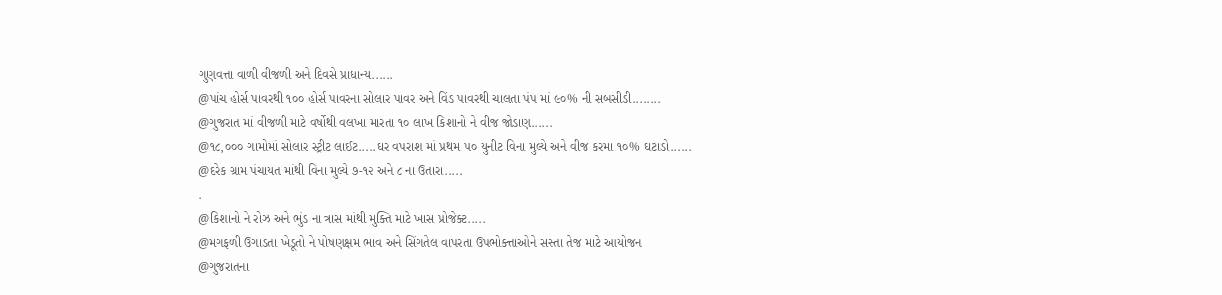ગુણવત્તા વાળી વીજળી અને દિવસે પ્રાધાન્ય......
@પાંચ હોર્સ પાવરથી ૧૦૦ હોર્સ પાવરના સોલાર પાવર અને વિંડ પાવરથી ચાલતા પંપ માં ૯૦% ની સબસીડી........
@ગુજરાત માં વીજળી માટે વર્ષોથી વલખા મારતા ૧૦ લાખ કિશાનો ને વીજ જોડાણ......
@૧૮,૦૦૦ ગામોમાં સોલાર સ્ટ્રીટ લાઈટ.....ઘર વપરાશ માં પ્રથમ ૫૦ યુનીટ વિના મુલ્યે અને વીજ કરમા ૧૦% ઘટાડો......
@દરેક ગ્રામ પંચાયત માંથી વિના મુલ્યે ૭-૧૨ અને ૮ ના ઉતારા.....
.
@કિશાનો ને રોઝ અને ભુંડ ના ત્રાસ માંથી મુક્તિ માટે ખાસ પ્રોજેક્ટ.....
@મગફળી ઉગાડતા ખેડૂતો ને પોષણક્ષમ ભાવ અને સિંગતેલ વાપરતા ઉપભોક્ત્તાઓને સસ્તા તેજ માટે આયોજન
@ગુજરાતના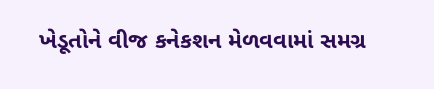ખેડૂતોને વીજ કનેકશન મેળવવામાં સમગ્ર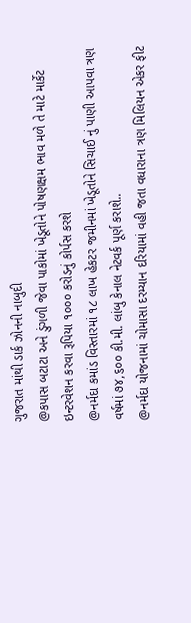ગુજરાત માંથી ડાર્ક ઝોનની નાબુદી
@કપાસ બટાટા અને ડુંગળી જેવા પાકોમાં ખેડૂતોને પોષણક્ષમ ભાવ મળે તે માટે માર્કેટ ઇન્ટરવેશન કરવા રૂપિયા ૧૦૦૦ કરોડનું કોર્પસ કરશે
@નર્મદા કમાંડ વિસ્તારમાં ૧૮ લાખ હેકટર જમીનમાં ખેડૂતોને સિચાઈ નું પાણી આપવા ત્રણ વર્ષમાં ૭૪,૬૦૦ કી.મી. લાંબુ કેનાલ નેટવર્ક પૂર્ણ કરાશે..
@નર્મદા યોજનામાં ચોમાસા દરમ્યાન દરિયામાં વહી જતા વધારાના ત્રણ મિલિયન એકર ફીટ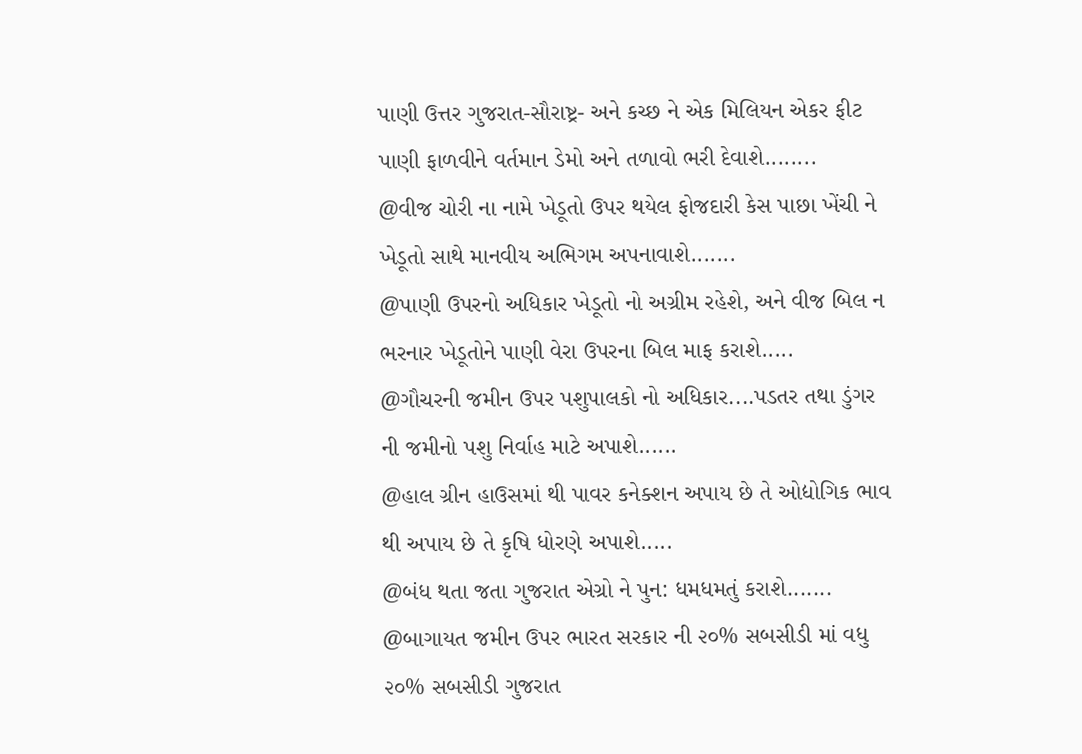પાણી ઉત્તર ગુજરાત-સૌરાષ્ટ્ર- અને કચ્છ ને એક મિલિયન એકર ફીટ પાણી ફાળવીને વર્તમાન ડેમો અને તળાવો ભરી દેવાશે........
@વીજ ચોરી ના નામે ખેડૂતો ઉપર થયેલ ફોજદારી કેસ પાછા ખેંચી ને ખેડૂતો સાથે માનવીય અભિગમ અપનાવાશે.......
@પાણી ઉપરનો અધિકાર ખેડૂતો નો અગ્રીમ રહેશે, અને વીજ બિલ ન ભરનાર ખેડૂતોને પાણી વેરા ઉપરના બિલ માફ કરાશે.....
@ગૌચરની જમીન ઉપર પશુપાલકો નો અધિકાર....પડતર તથા ડુંગર ની જમીનો પશુ નિર્વાહ માટે અપાશે......
@હાલ ગ્રીન હાઉસમાં થી પાવર કનેક્શન અપાય છે તે ઓદ્યોગિક ભાવ થી અપાય છે તે કૃષિ ધોરણે અપાશે.....
@બંધ થતા જતા ગુજરાત એગ્રો ને પુન: ધમધમતું કરાશે.......
@બાગાયત જમીન ઉપર ભારત સરકાર ની ૨૦% સબસીડી માં વધુ ૨૦% સબસીડી ગુજરાત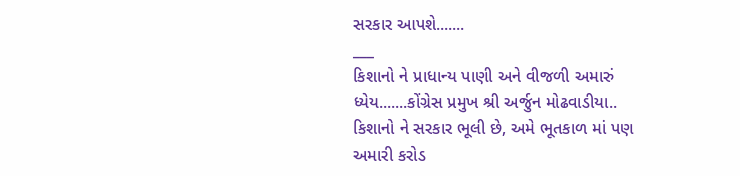સરકાર આપશે.......
___
કિશાનો ને પ્રાધાન્ય પાણી અને વીજળી અમારું ધ્યેય.......કોંગ્રેસ પ્રમુખ શ્રી અર્જુન મોઢવાડીયા..
કિશાનો ને સરકાર ભૂલી છે, અમે ભૂતકાળ માં પણ અમારી કરોડ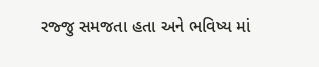રજ્જુ સમજતા હતા અને ભવિષ્ય માં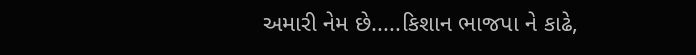અમારી નેમ છે.....કિશાન ભાજપા ને કાઢે,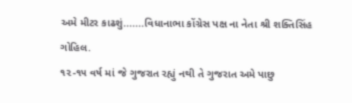અમે મીટર કાઢશું.......વિધાનાભા કોંગ્રેસ પક્ષ ના નેતા શ્રી શક્તિસિંહ ગોહિલ.
૧૨-૧૫ વર્ષ માં જે ગુજરાત રહ્યું નથી તે ગુજરાત અમે પાછુ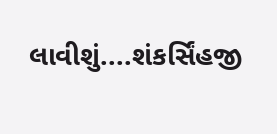લાવીશું....શંકર્સિંહજી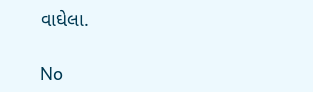વાઘેલા.

No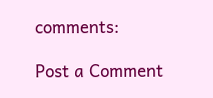comments:

Post a Comment